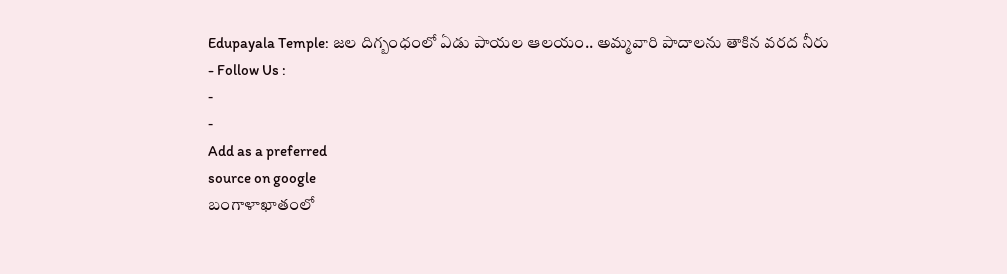Edupayala Temple: జల దిగ్బంధంలో ఏడు పాయల ఆలయం.. అమ్మవారి పాదాలను తాకిన వరద నీరు
- Follow Us :
-
-
Add as a preferred
source on google
బంగాళాఖాతంలో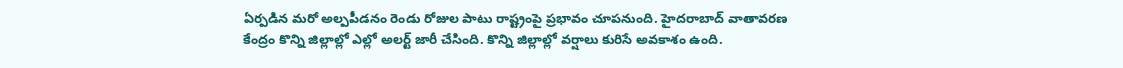ఏర్పడిన మరో అల్పపీడనం రెండు రోజుల పాటు రాష్ట్రంపై ప్రభావం చూపనుంది. హైదరాబాద్ వాతావరణ కేంద్రం కొన్ని జిల్లాల్లో ఎల్లో అలర్ట్ జారీ చేసింది. కొన్ని జిల్లాల్లో వర్షాలు కురిసే అవకాశం ఉంది.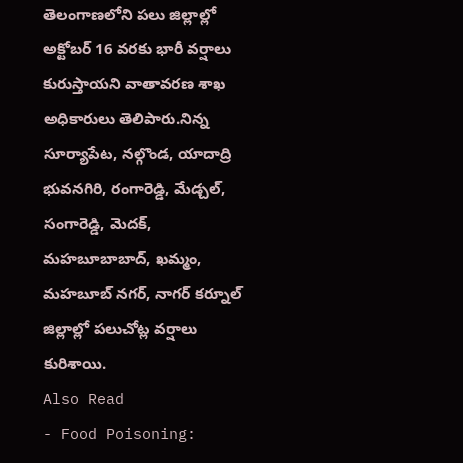తెలంగాణలోని పలు జిల్లాల్లో అక్టోబర్ 16 వరకు భారీ వర్షాలు కురుస్తాయని వాతావరణ శాఖ అధికారులు తెలిపారు.నిన్న సూర్యాపేట, నల్గొండ, యాదాద్రి భువనగిరి, రంగారెడ్డి, మేడ్చల్, సంగారెడ్డి, మెదక్, మహబూబాబాద్, ఖమ్మం, మహబూబ్ నగర్, నాగర్ కర్నూల్ జిల్లాల్లో పలుచోట్ల వర్షాలు కురిశాయి.
Also Read
- Food Poisoning: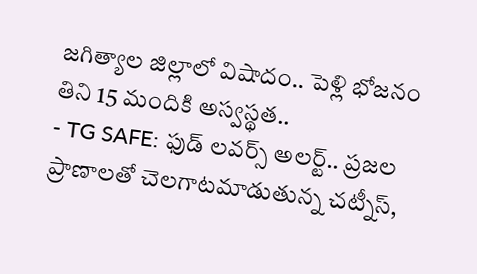జగిత్యాల జిల్లాలో విషాదం.. పెళ్లి భోజనం తిని 15 మందికి అస్వస్థత..
- TG SAFE: ఫుడ్ లవర్స్ అలర్ట్.. ప్రజల ప్రాణాలతో చెలగాటమాడుతున్న చట్నీస్,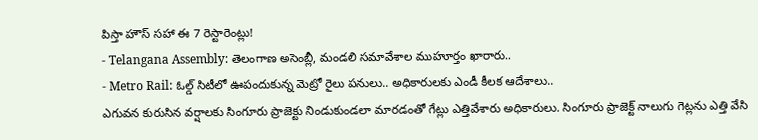పిస్తా హౌస్ సహా ఈ 7 రెస్టారెంట్లు!
- Telangana Assembly: తెలంగాణ అసెంబ్లీ, మండలి సమావేశాల ముహూర్తం ఖారారు..
- Metro Rail: ఓల్డ్ సిటీలో ఊపందుకున్న మెట్రో రైలు పనులు.. అధికారులకు ఎండీ కీలక ఆదేశాలు..
ఎగువన కురుసిన వర్షాలకు సింగూరు ప్రాజెక్టు నిండుకుండలా మారడంతో గేట్లు ఎత్తివేశారు అధికారులు. సింగూరు ప్రాజెక్ట్ నాలుగు గెట్లను ఎత్తి వేసి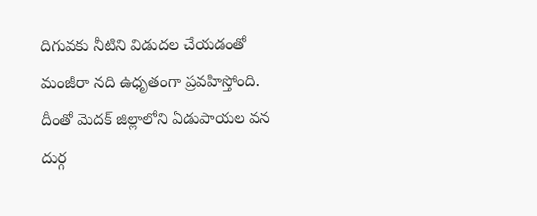దిగువకు నీటిని విడుదల చేయడంతో మంజీరా నది ఉధృతంగా ప్రవహిస్తోంది. దీంతో మెదక్ జిల్లాలోని ఏడుపాయల వన దుర్గ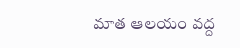మాత ఆలయం వద్ద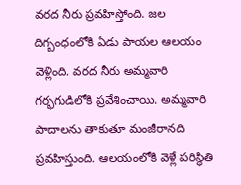వరద నీరు ప్రవహిస్తోంది. జల దిగ్బంధంలోకి ఏడు పాయల ఆలయం వెళ్లింది. వరద నీరు అమ్మవారి గర్భగుడిలోకి ప్రవేశించాయి. అమ్మవారి పాదాలను తాకుతూ మంజీరానది ప్రవహిస్తుంది. ఆలయంలోకి వెళ్లే పరిస్థితి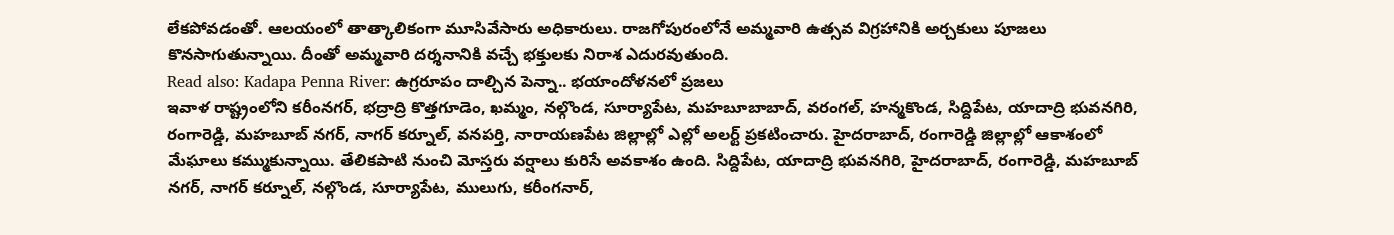లేకపోవడంతో. ఆలయంలో తాత్కాలికంగా మూసివేసారు అధికారులు. రాజగోపురంలోనే అమ్మవారి ఉత్సవ విగ్రహానికి అర్చకులు పూజలు కొనసాగుతున్నాయి. దీంతో అమ్మవారి దర్శనానికి వచ్చే భక్తులకు నిరాశ ఎదురవుతుంది.
Read also: Kadapa Penna River: ఉగ్రరూపం దాల్చిన పెన్నా.. భయాందోళనలో ప్రజలు
ఇవాళ రాష్ట్రంలోని కరీంనగర్, భద్రాద్రి కొత్తగూడెం, ఖమ్మం, నల్గొండ, సూర్యాపేట, మహబూబాబాద్, వరంగల్, హన్మకొండ, సిద్దిపేట, యాదాద్రి భువనగిరి, రంగారెడ్డి, మహబూబ్ నగర్, నాగర్ కర్నూల్, వనపర్తి, నారాయణపేట జిల్లాల్లో ఎల్లో అలర్ట్ ప్రకటించారు. హైదరాబాద్, రంగారెడ్డి జిల్లాల్లో ఆకాశంలో మేఘాలు కమ్ముకున్నాయి. తేలికపాటి నుంచి మోస్తరు వర్షాలు కురిసే అవకాశం ఉంది. సిద్దిపేట, యాదాద్రి భువనగిరి, హైదరాబాద్, రంగారెడ్డి, మహబూబ్ నగర్, నాగర్ కర్నూల్, నల్గొండ, సూర్యాపేట, ములుగు, కరీంగనార్,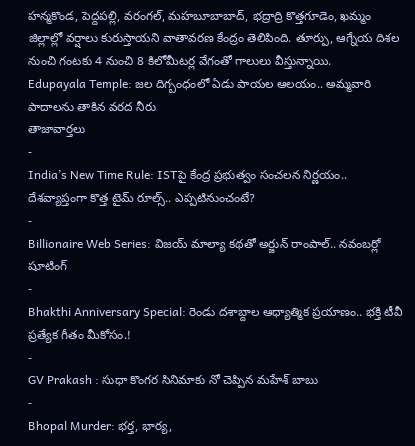హన్మకొండ, పెద్దపల్లి, వరంగల్, మహబూబాబాద్, భద్రాద్రి కొత్తగూడెం, ఖమ్మం జిల్లాల్లో వర్షాలు కురుస్తాయని వాతావరణ కేంద్రం తెలిపింది. తూర్పు, ఆగ్నేయ దిశల నుంచి గంటకు 4 నుంచి 8 కిలోమీటర్ల వేగంతో గాలులు వీస్తున్నాయి.
Edupayala Temple: జల దిగ్బంధంలో ఏడు పాయల ఆలయం.. అమ్మవారి పాదాలను తాకిన వరద నీరు
తాజావార్తలు
-
India’s New Time Rule: ISTపై కేంద్ర ప్రభుత్వం సంచలన నిర్ణయం.. దేశవ్యాప్తంగా కొత్త టైమ్ రూల్స్.. ఎప్పటినుంచంటే?
-
Billionaire Web Series: విజయ్ మాల్యా కథతో అర్జున్ రాంపాల్.. నవంబర్లో షూటింగ్
-
Bhakthi Anniversary Special: రెండు దశాబ్దాల ఆధ్యాత్మిక ప్రయాణం.. భక్తి టీవీ ప్రత్యేక గీతం మీకోసం.!
-
GV Prakash : సుధా కొంగర సినిమాకు నో చెప్పిన మహేశ్ బాబు
-
Bhopal Murder: భర్త, భార్య,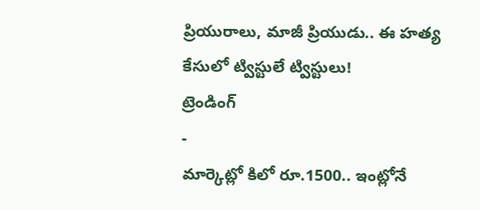ప్రియురాలు, మాజీ ప్రియుడు.. ఈ హత్య కేసులో ట్విస్టులే ట్విస్టులు!
ట్రెండింగ్
-
మార్కెట్లో కిలో రూ.1500.. ఇంట్లోనే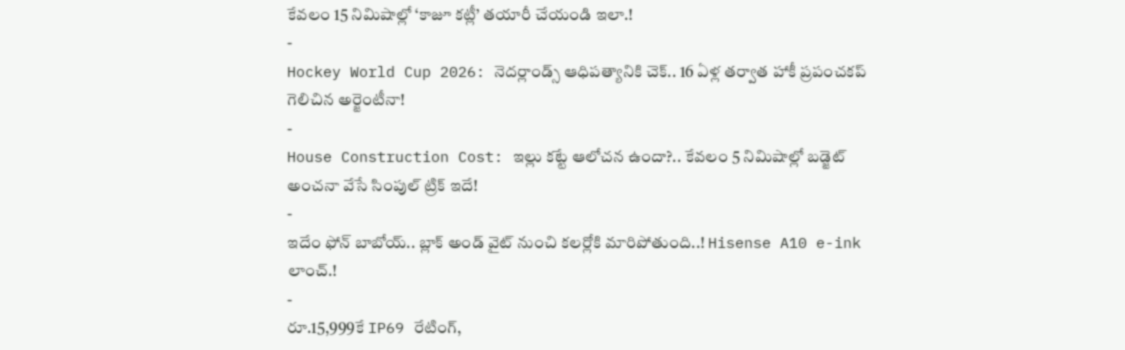కేవలం 15 నిమిషాల్లో ‘కాజూ కట్లీ’ తయారీ చేయండి ఇలా.!
-
Hockey World Cup 2026: నెదర్లాండ్స్ ఆధిపత్యానికి చెక్.. 16 ఏళ్ల తర్వాత హాకీ ప్రపంచకప్ గెలిచిన అర్జెంటీనా!
-
House Construction Cost: ఇల్లు కట్టే ఆలోచన ఉందా?.. కేవలం 5 నిమిషాల్లో బడ్జెట్ అంచనా వేసే సింపుల్ ట్రిక్ ఇదే!
-
ఇదేం ఫోన్ బాబోయ్.. బ్లాక్ అండ్ వైట్ నుంచి కలర్లోకి మారిపోతుంది..! Hisense A10 e-ink లాంచ్.!
-
రూ.15,999కే IP69 రేటింగ్,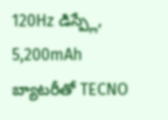120Hz డిస్ప్లే, 5,200mAh బ్యాటరీతో TECNO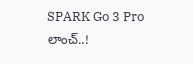SPARK Go 3 Pro లాంచ్..!